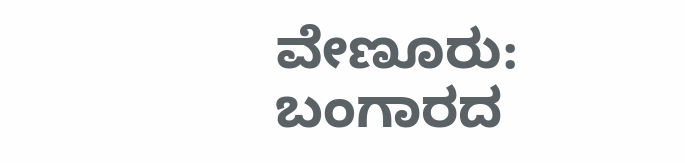ವೇಣೂರು: ಬಂಗಾರದ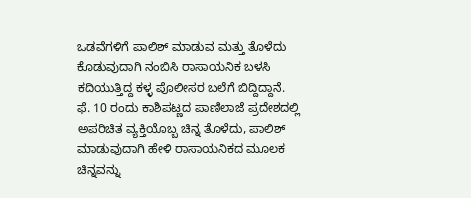ಒಡವೆಗಳಿಗೆ ಪಾಲಿಶ್ ಮಾಡುವ ಮತ್ತು ತೊಳೆದು ಕೊಡುವುದಾಗಿ ನಂಬಿಸಿ ರಾಸಾಯನಿಕ ಬಳಸಿ ಕದಿಯುತ್ತಿದ್ದ ಕಳ್ಳ ಪೊಲೀಸರ ಬಲೆಗೆ ಬಿದ್ದಿದ್ದಾನೆ.
ಫೆ. 10 ರಂದು ಕಾಶಿಪಟ್ಣದ ಪಾಣಿಲಾಜೆ ಪ್ರದೇಶದಲ್ಲಿ ಅಪರಿಚಿತ ವ್ಯಕ್ತಿಯೊಬ್ಬ ಚಿನ್ನ ತೊಳೆದು, ಪಾಲಿಶ್ ಮಾಡುವುದಾಗಿ ಹೇಳಿ ರಾಸಾಯನಿಕದ ಮೂಲಕ ಚಿನ್ನವನ್ನು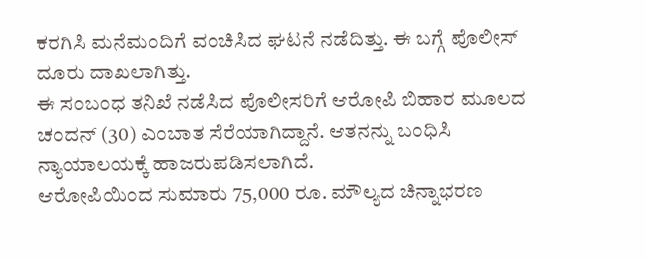ಕರಗಿಸಿ ಮನೆಮಂದಿಗೆ ವಂಚಿಸಿದ ಘಟನೆ ನಡೆದಿತ್ತು. ಈ ಬಗ್ಗೆ ಪೊಲೀಸ್ ದೂರು ದಾಖಲಾಗಿತ್ತು.
ಈ ಸಂಬಂಧ ತನಿಖೆ ನಡೆಸಿದ ಪೊಲೀಸರಿಗೆ ಆರೋಪಿ ಬಿಹಾರ ಮೂಲದ ಚಂದನ್ (30) ಎಂಬಾತ ಸೆರೆಯಾಗಿದ್ದಾನೆ. ಆತನನ್ನು ಬಂಧಿಸಿ ನ್ಯಾಯಾಲಯಕ್ಕೆ ಹಾಜರುಪಡಿಸಲಾಗಿದೆ.
ಆರೋಪಿಯಿಂದ ಸುಮಾರು 75,000 ರೂ. ಮೌಲ್ಯದ ಚಿನ್ನಾಭರಣ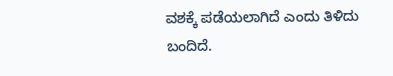ವಶಕ್ಕೆ ಪಡೆಯಲಾಗಿದೆ ಎಂದು ತಿಳಿದು ಬಂದಿದೆ.